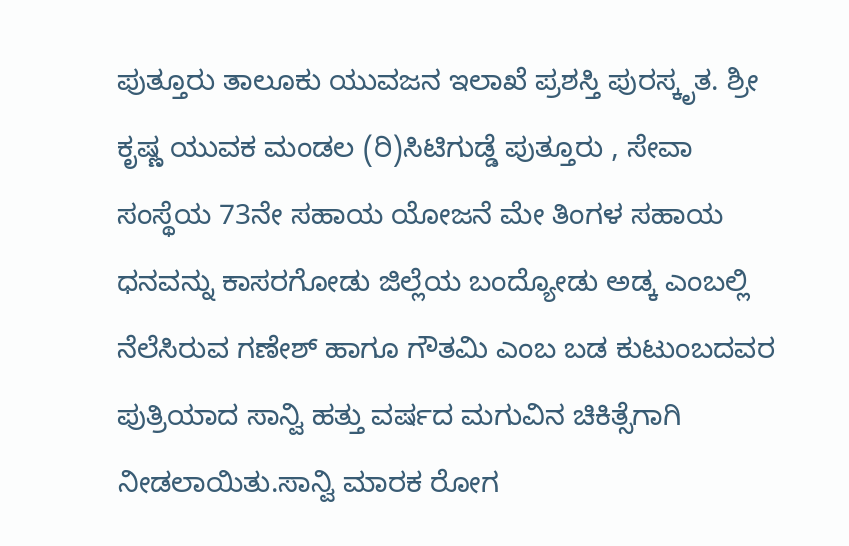ಪುತ್ತೂರು ತಾಲೂಕು ಯುವಜನ ಇಲಾಖೆ ಪ್ರಶಸ್ತಿ ಪುರಸ್ಕೃತ. ಶ್ರೀ ಕೃಷ್ಣ ಯುವಕ ಮಂಡಲ (ರಿ)ಸಿಟಿಗುಡ್ಡೆ ಪುತ್ತೂರು , ಸೇವಾ ಸಂಸ್ಥೆಯ 73ನೇ ಸಹಾಯ ಯೋಜನೆ ಮೇ ತಿಂಗಳ ಸಹಾಯ ಧನವನ್ನು ಕಾಸರಗೋಡು ಜಿಲ್ಲೆಯ ಬಂದ್ಯೋಡು ಅಡ್ಕ ಎಂಬಲ್ಲಿ ನೆಲೆಸಿರುವ ಗಣೇಶ್ ಹಾಗೂ ಗೌತಮಿ ಎಂಬ ಬಡ ಕುಟುಂಬದವರ ಪುತ್ರಿಯಾದ ಸಾನ್ವಿ ಹತ್ತು ವರ್ಷದ ಮಗುವಿನ ಚಿಕಿತ್ಸೆಗಾಗಿ ನೀಡಲಾಯಿತು.ಸಾನ್ವಿ ಮಾರಕ ರೋಗ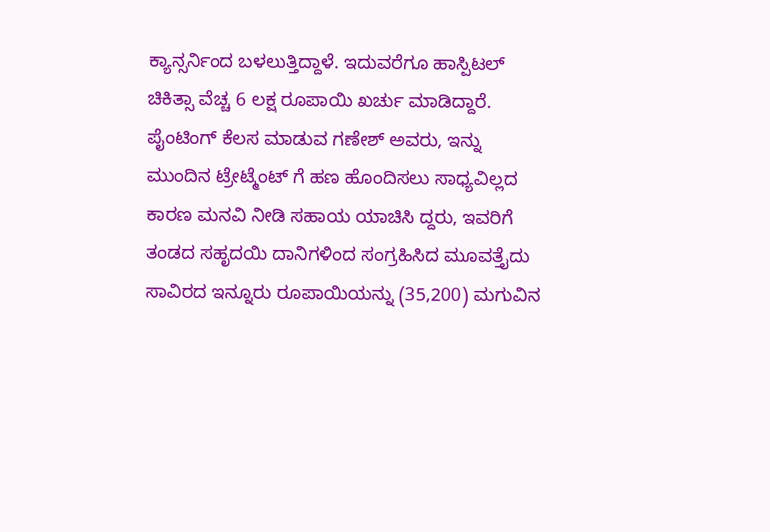ಕ್ಯಾನ್ಸರ್ನಿಂದ ಬಳಲುತ್ತಿದ್ದಾಳೆ. ಇದುವರೆಗೂ ಹಾಸ್ಪಿಟಲ್ ಚಿಕಿತ್ಸಾ ವೆಚ್ಚ 6 ಲಕ್ಷ ರೂಪಾಯಿ ಖರ್ಚು ಮಾಡಿದ್ದಾರೆ. ಪೈಂಟಿಂಗ್ ಕೆಲಸ ಮಾಡುವ ಗಣೇಶ್ ಅವರು, ಇನ್ನು ಮುಂದಿನ ಟ್ರೇಟ್ಮೆಂಟ್ ಗೆ ಹಣ ಹೊಂದಿಸಲು ಸಾಧ್ಯವಿಲ್ಲದ ಕಾರಣ ಮನವಿ ನೀಡಿ ಸಹಾಯ ಯಾಚಿಸಿ ದ್ದರು, ಇವರಿಗೆ ತಂಡದ ಸಹೃದಯಿ ದಾನಿಗಳಿಂದ ಸಂಗ್ರಹಿಸಿದ ಮೂವತ್ತೈದು ಸಾವಿರದ ಇನ್ನೂರು ರೂಪಾಯಿಯನ್ನು (35,200) ಮಗುವಿನ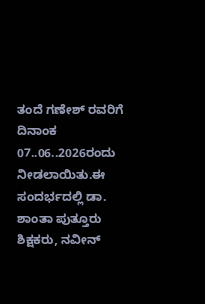ತಂದೆ ಗಣೇಶ್ ರವರಿಗೆ ದಿನಾಂಕ 07..06..2026ರಂದು ನೀಡಲಾಯಿತು.ಈ ಸಂದರ್ಭದಲ್ಲಿ ಡಾ. ಶಾಂತಾ ಪುತ್ತೂರು ಶಿಕ್ಷಕರು, ನವೀನ್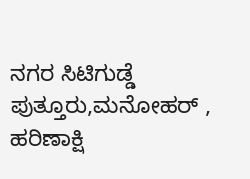ನಗರ ಸಿಟಿಗುಡ್ಡೆ ಪುತ್ತೂರು,ಮನೋಹರ್ , ಹರಿಣಾಕ್ಷಿ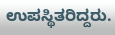ಉಪಸ್ಥಿತರಿದ್ದರು.